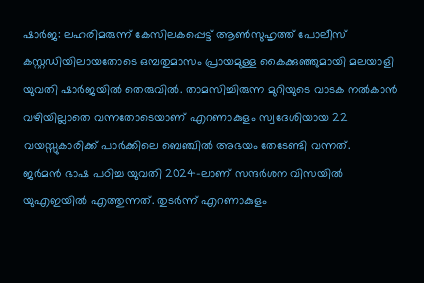ഷാർജ: ലഹരിമരുന്ന് കേസിലകപ്പെട്ട് ആൺസുഹൃത്ത് പോലീസ് കസ്റ്റഡിയിലായതോടെ ഒമ്പതുമാസം പ്രായമുള്ള കൈക്കുഞ്ഞുമായി മലയാളി യുവതി ഷാർജയിൽ തെരുവിൽ. താമസിച്ചിരുന്ന മുറിയുടെ വാടക നൽകാൻ വഴിയില്ലാതെ വന്നതോടെയാണ് എറണാകുളം സ്വദേശിയായ 22 വയസ്സുകാരിക്ക് പാർക്കിലെ ബെഞ്ചിൽ അഭയം തേടേണ്ടി വന്നത്.
ജർമൻ ഭാഷ പഠിച്ച യുവതി 2024-ലാണ് സന്ദർശന വിസയിൽ യുഎഇയിൽ എത്തുന്നത്. തുടർന്ന് എറണാകുളം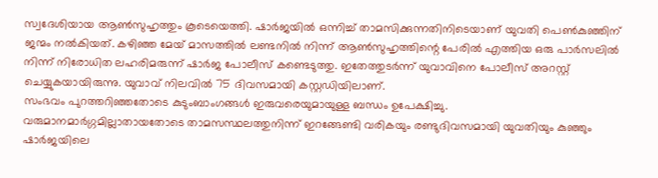സ്വദേശിയായ ആൺസുഹൃത്തും കൂടെയെത്തി. ഷാർജയിൽ ഒന്നിച്ച് താമസിക്കുന്നതിനിടെയാണ് യുവതി പെൺകുഞ്ഞിന് ജന്മം നൽകിയത്. കഴിഞ്ഞ മേയ് മാസത്തിൽ ലണ്ടനിൽ നിന്ന് ആൺസുഹൃത്തിന്റെ പേരിൽ എത്തിയ ഒരു പാർസലിൽ നിന്ന് നിരോധിത ലഹരിമരുന്ന് ഷാർജ പോലീസ് കണ്ടെടുത്തു. ഇതേത്തുടർന്ന് യുവാവിനെ പോലീസ് അറസ്റ്റ് ചെയ്യുകയായിരുന്നു. യുവാവ് നിലവിൽ 75 ദിവസമായി കസ്റ്റഡിയിലാണ്.
സംഭവം പുറത്തറിഞ്ഞതോടെ കുടുംബാംഗങ്ങൾ ഇരുവരെയുമായുള്ള ബന്ധം ഉപേക്ഷിച്ചു.
വരുമാനമാർഗ്ഗമില്ലാതായതോടെ താമസസ്ഥലത്തുനിന്ന് ഇറങ്ങേണ്ടി വരികയും രണ്ടുദിവസമായി യുവതിയും കുഞ്ഞും ഷാർജയിലെ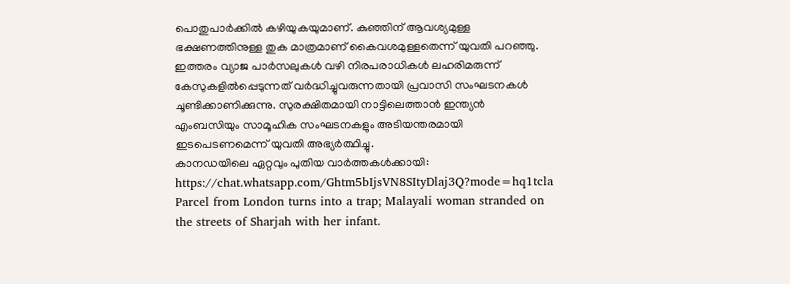പൊതുപാർക്കിൽ കഴിയുകയുമാണ്. കുഞ്ഞിന് ആവശ്യമുള്ള ഭക്ഷണത്തിനുള്ള തുക മാത്രമാണ് കൈവശമുള്ളതെന്ന് യുവതി പറഞ്ഞു. ഇത്തരം വ്യാജ പാർസലുകൾ വഴി നിരപരാധികൾ ലഹരിമരുന്ന് കേസുകളിൽപ്പെടുന്നത് വർദ്ധിച്ചുവരുന്നതായി പ്രവാസി സംഘടനകൾ ചൂണ്ടിക്കാണിക്കുന്നു. സുരക്ഷിതമായി നാട്ടിലെത്താൻ ഇന്ത്യൻ എംബസിയും സാമൂഹിക സംഘടനകളും അടിയന്തരമായി ഇടപെടണമെന്ന് യുവതി അഭ്യർത്ഥിച്ചു.
കാനഡയിലെ ഏറ്റവും പുതിയ വാർത്തകൾക്കായി: https://chat.whatsapp.com/Ghtm5bIjsVN8SItyDlaj3Q?mode=hq1tcla
Parcel from London turns into a trap; Malayali woman stranded on the streets of Sharjah with her infant.